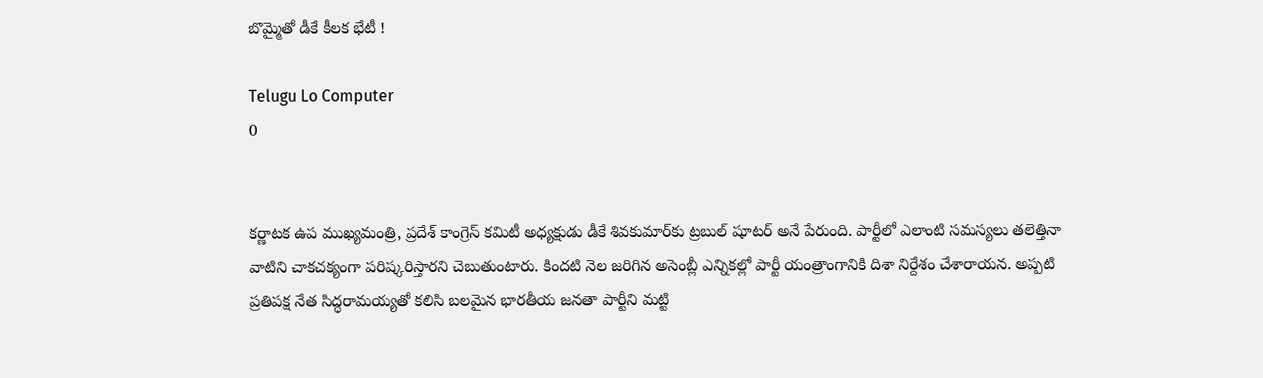బొమ్మైతో డీకే కీలక భేటీ !

Telugu Lo Computer
0


కర్ణాటక ఉప ముఖ్యమంత్రి, ప్రదేశ్ కాంగ్రెస్ కమిటీ అధ్యక్షుడు డీకే శివకుమార్‌కు ట్రబుల్ షూటర్ అనే పేరుంది. పార్టీలో ఎలాంటి సమస్యలు తలెత్తినా వాటిని చాకచక్యంగా పరిష్కరిస్తారని చెబుతుంటారు. కిందటి నెల జరిగిన అసెంబ్లీ ఎన్నికల్లో పార్టీ యంత్రాంగానికి దిశా నిర్దేశం చేశారాయన. అప్పటి ప్రతిపక్ష నేత సిద్ధరామయ్యతో కలిసి బలమైన భారతీయ జనతా పార్టీని మట్టి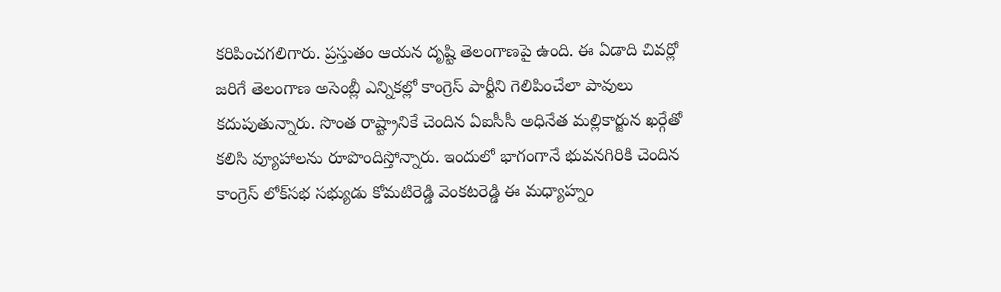కరిపించగలిగారు. ప్రస్తుతం ఆయన దృష్టి తెలంగాణపై ఉంది. ఈ ఏడాది చివర్లో జరిగే తెలంగాణ అసెంబ్లీ ఎన్నికల్లో కాంగ్రెస్ పార్టీని గెలిపించేలా పావులు కదుపుతున్నారు. సొంత రాష్ట్రానికే చెందిన ఏఐసీసీ అధినేత మల్లికార్జున ఖర్గేతో కలిసి వ్యూహాలను రూపొందిస్తోన్నారు. ఇందులో భాగంగానే భువనగిరికి చెందిన కాంగ్రెస్ లోక్‌సభ సభ్యుడు కోమటిరెడ్డి వెంకటరెడ్డి ఈ మధ్యాహ్నం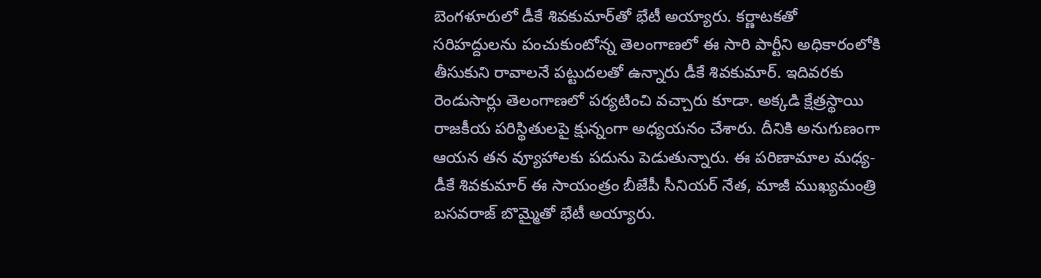బెంగళూరులో డీకే శివకుమార్‌తో భేటీ అయ్యారు. కర్ణాటకతో సరిహద్దులను పంచుకుంటోన్న తెలంగాణలో ఈ సారి పార్టీని అధికారంలోకి తీసుకుని రావాలనే పట్టుదలతో ఉన్నారు డీకే శివకుమార్. ఇదివరకు రెండుసార్లు తెలంగాణలో పర్యటించి వచ్చారు కూడా. అక్కడి క్షేత్రస్థాయి రాజకీయ పరిస్థితులపై క్షున్నంగా అధ్యయనం చేశారు. దీనికి అనుగుణంగా ఆయన తన వ్యూహాలకు పదును పెడుతున్నారు. ఈ పరిణామాల మధ్య- డీకే శివకుమార్ ఈ సాయంత్రం బీజేపీ సీనియర్ నేత, మాజీ ముఖ్యమంత్రి బసవరాజ్ బొమ్మైతో భేటీ అయ్యారు.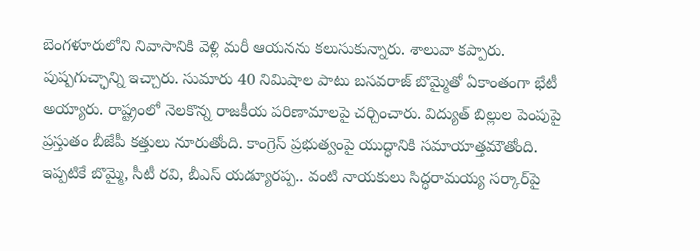బెంగళూరులోని నివాసానికి వెళ్లి మరీ ఆయనను కలుసుకున్నారు. శాలువా కప్పారు. పుష్పగుచ్ఛాన్ని ఇచ్చారు. సుమారు 40 నిమిషాల పాటు బసవరాజ్ బొమ్మైతో ఏకాంతంగా భేటీ అయ్యారు. రాష్ట్రంలో నెలకొన్న రాజకీయ పరిణామాలపై చర్చించారు. విద్యుత్ బిల్లుల పెంపుపై ప్రస్తుతం బీజేపీ కత్తులు నూరుతోంది. కాంగ్రెస్ ప్రభుత్వంపై యుద్ధానికి సమాయాత్తమౌతోంది. ఇప్పటికే బొమ్మై, సీటీ రవి, బీఎస్ యడ్యూరప్ప.. వంటి నాయకులు సిద్ధరామయ్య సర్కార్‌పై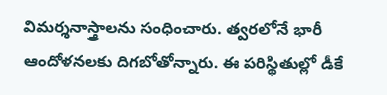విమర్శనాస్త్రాలను సంధించారు. త్వరలోనే భారీ ఆందోళనలకు దిగబోతోన్నారు. ఈ పరిస్థితుల్లో డీకే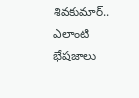శివకుమార్.. ఎలాంటి భేషజాలు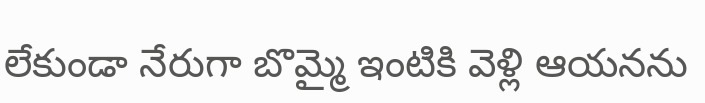లేకుండా నేరుగా బొమ్మై ఇంటికి వెళ్లి ఆయనను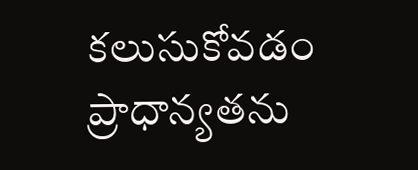కలుసుకోవడం ప్రాధాన్యతను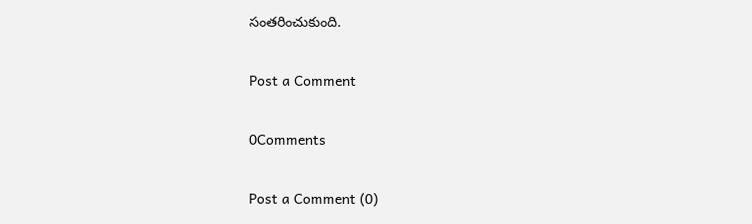సంతరించుకుంది.

Post a Comment

0Comments

Post a Comment (0)